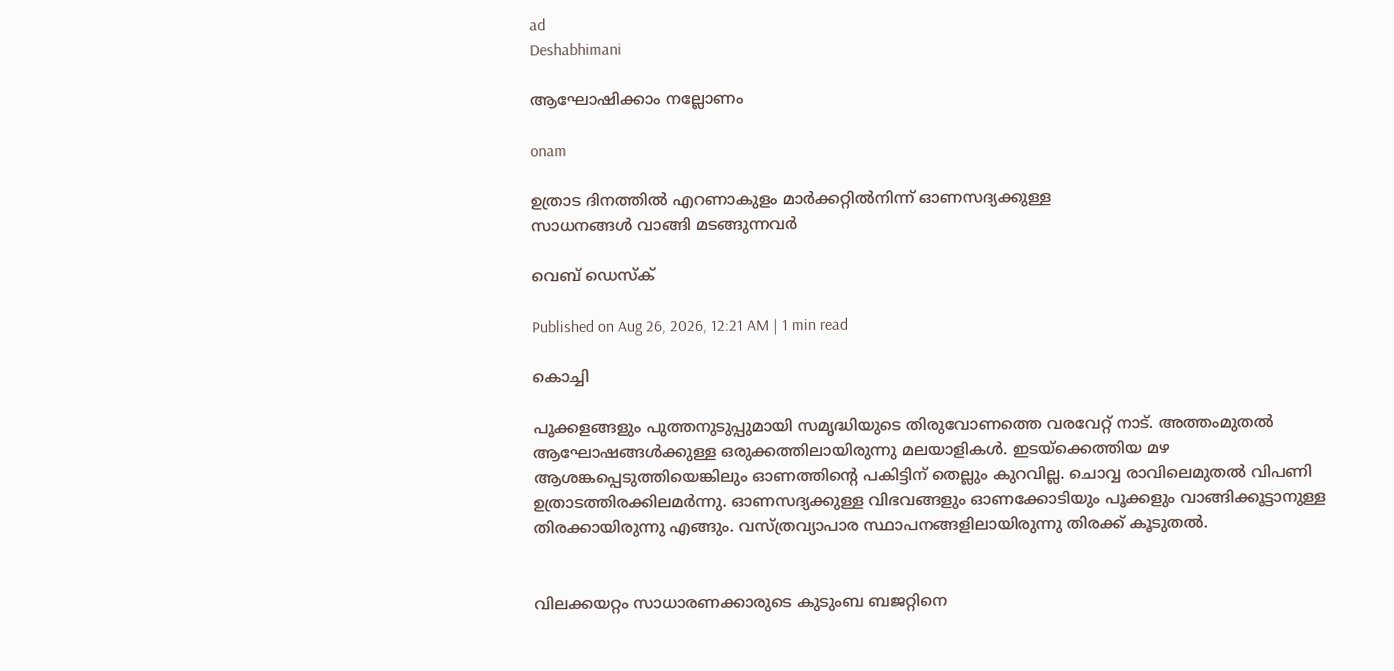ad
Deshabhimani

ആഘോഷിക്കാം നല്ലോണം

onam

ഉത്രാട ദിനത്തിൽ എറണാകുളം മാർക്കറ്റിൽനിന്ന് ഓണസദ്യക്കുള്ള
സാധനങ്ങൾ വാങ്ങി മടങ്ങുന്നവർ

വെബ് ഡെസ്ക്

Published on Aug 26, 2026, 12:21 AM | 1 min read

കൊച്ചി

പൂക്കളങ്ങളും പുത്തനുടുപ്പുമായി സമൃദ്ധിയുടെ തിരുവോണത്തെ വരവേറ്റ്‌ നാട്‌. അത്തംമുതൽ ആഘോഷങ്ങൾക്കുള്ള ഒരുക്കത്തിലായിരുന്നു മലയാളികൾ. ഇടയ്ക്കെത്തിയ മഴ ആശങ്കപ്പെടുത്തിയെങ്കിലും ഓണത്തിന്റെ പകിട്ടിന്‌ തെല്ലും കുറവില്ല. ചൊവ്വ രാവിലെമുതൽ വിപണി ഉത്രാടത്തിരക്കിലമർന്നു. ഓണസദ്യക്കുള്ള വിഭവങ്ങളും ഓണക്കോടിയും പൂക്കളും വാങ്ങിക്കൂട്ടാനുള്ള തിരക്കായിരുന്നു എങ്ങും. വസ്‌ത്രവ്യാപാര സ്ഥാപനങ്ങളിലായിരുന്നു തിരക്ക്‌ കൂടുതൽ.


വിലക്കയറ്റം സാധാരണക്കാരുടെ കുടുംബ ബജറ്റിനെ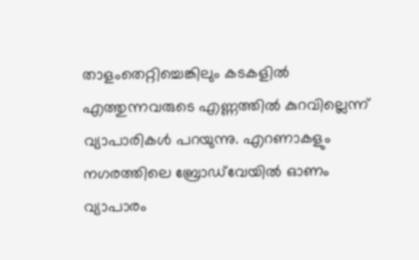താളംതെറ്റിച്ചെങ്കിലും കടകളിൽ എത്തുന്നവരുടെ എണ്ണത്തിൽ കുറവില്ലെന്ന് വ്യാപാരികൾ പറയുന്നു. എറണാകളും നഗരത്തിലെ ബ്രോഡ്‌വേയിൽ ഓണം വ്യാപാരം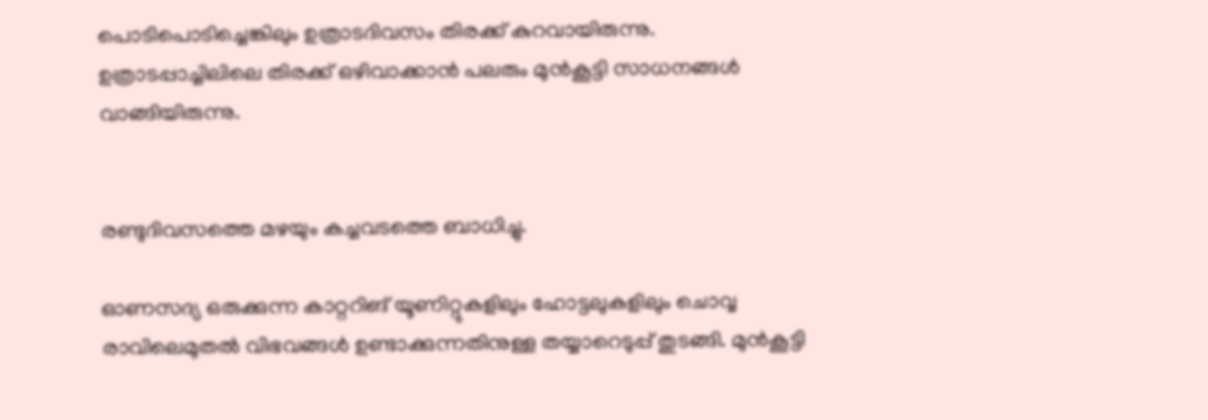പൊടിപൊടിച്ചെങ്കിലും ഉത്രാടദിവസം തിരക്ക്‌ കുറവായിരുന്നു. ഉത്രാടപ്പാച്ചിലിലെ തിരക്ക്‌ ഒഴിവാക്കാൻ പലരും മുൻകൂട്ടി സാധനങ്ങൾ വാങ്ങിയിരുന്നു.


രണ്ടുദിവസത്തെ മഴയും കച്ചവടത്തെ ബാധിച്ചു.

ഓണസദ്യ ഒരുക്കുന്ന കാറ്ററിങ്‌ യൂണിറ്റുകളിലും ഹോട്ടലുകളിലും ചൊവ്വ രാവിലെമുതൽ വിഭവങ്ങൾ ഉണ്ടാക്കുന്നതിനുള്ള തയ്യാറെടുപ്പ്‌ തുടങ്ങി. മുൻകൂട്ടി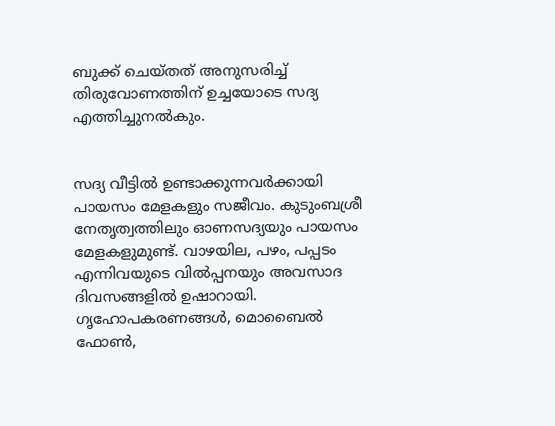ബുക്ക്‌ ചെയ്തത്‌ അനുസരിച്ച്‌ തിരുവോണത്തിന്‌ ഉച്ചയോടെ സദ്യ എത്തിച്ചുനൽകും.


സദ്യ വീട്ടിൽ ഉണ്ടാക്കുന്നവർക്കായി പായസം മേളകളും സജീവം. കുടുംബശ്രീ നേതൃത്വത്തിലും ഓണസദ്യയും പായസം മേളകളുമുണ്ട്‌. വാഴയില, പഴം, പപ്പടം എന്നിവയുടെ വിൽപ്പനയും അവസാദ ദിവസങ്ങളിൽ ഉഷാറായി. ഗൃഹോപകരണങ്ങൾ, മൊബൈൽ ഫോൺ,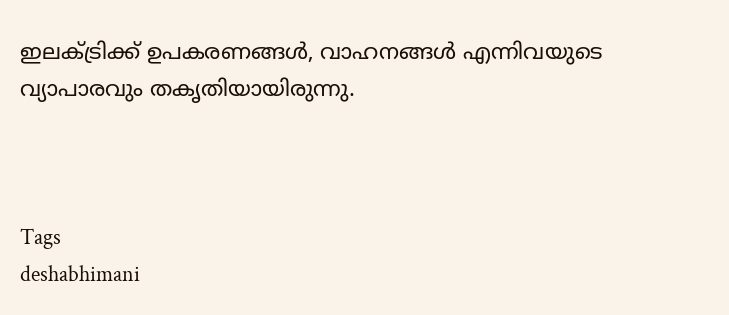ഇലക്‌ട്രിക്ക്‌ ഉപകരണങ്ങൾ, വാഹനങ്ങൾ എന്നിവയുടെ വ്യാപാരവും തകൃതിയായിരുന്നു.



Tags
deshabhimani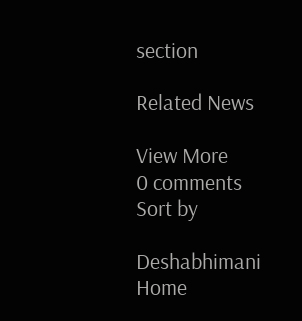section

Related News

View More
0 comments
Sort by

Deshabhimani
Home